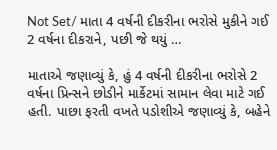Not Set/ માતા 4 વર્ષની દીકરીના ભરોસે મુકીને ગઈ 2 વર્ષના દીકરાને, પછી જે થયું …

માતાએ જણાવ્યું કે, હું 4 વર્ષની દીકરીના ભરોસે 2 વર્ષના પ્રિન્સને છોડીને માર્કેટમાં સામાન લેવા માટે ગઈ હતી. પાછા ફરતી વખતે પડોશીએ જણાવ્યું કે, બહેને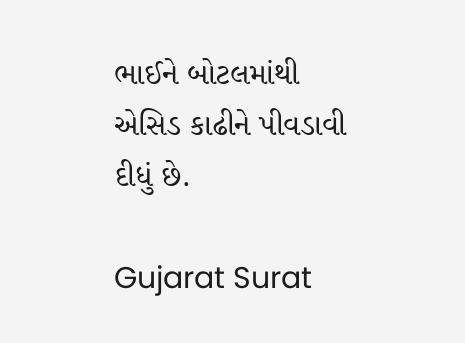ભાઈને બોટલમાંથી એસિડ કાઢીને પીવડાવી દીધું છે.

Gujarat Surat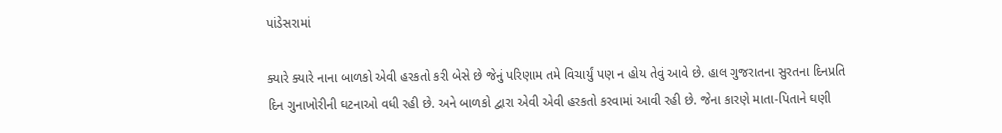પાંડેસરામાં

ક્યારે ક્યારે નાના બાળકો એવી હરકતો કરી બેસે છે જેનું પરિણામ તમે વિચાર્યું પણ ન હોય તેવું આવે છે. હાલ ગુજરાતના સુરતના દિનપ્રતિ દિન ગુનાખોરીની ઘટનાઓ વધી રહી છે. અને બાળકો દ્વારા એવી એવી હરકતો કરવામાં આવી રહી છે. જેના કારણે માતા-પિતાને ઘણી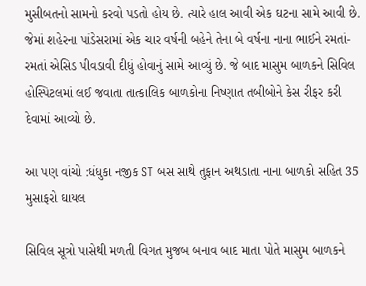મુસીબતનો સામનો કરવો પડતો હોય છે. ત્યારે હાલ આવી એક ઘટના સામે આવી છે. જેમાં શહેરના પાંડેસરામાં એક ચાર વર્ષની બહેને તેના બે વર્ષના નાના ભાઈને રમતાં-રમતાં એસિડ પીવડાવી દીધું હોવાનું સામે આવ્યું છે. જે બાદ માસુમ બાળકને સિવિલ હોસ્પિટલમાં લઈ જવાતા તાત્કાલિક બાળકોના નિષ્ણાત તબીબોને કેસ રીફર કરી દેવામાં આવ્યો છે.

આ પણ વાંચો :ધંધુકા નજીક ST બસ સાથે તુફાન અથડાતા નાના બાળકો સહિત 35 મુસાફરો ઘાયલ

સિવિલ સૂત્રો પાસેથી મળતી વિગત મુજબ બનાવ બાદ માતા પોતે માસુમ બાળકને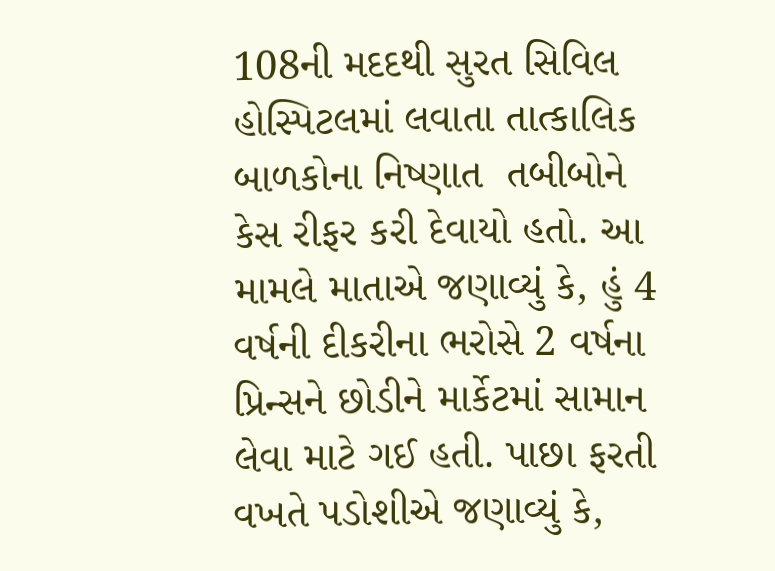108ની મદદથી સુરત સિવિલ હોસ્પિટલમાં લવાતા તાત્કાલિક બાળકોના નિષ્ણાત  તબીબોને કેસ રીફર કરી દેવાયો હતો. આ મામલે માતાએ જણાવ્યું કે, હું 4 વર્ષની દીકરીના ભરોસે 2 વર્ષના પ્રિન્સને છોડીને માર્કેટમાં સામાન લેવા માટે ગઈ હતી. પાછા ફરતી વખતે પડોશીએ જણાવ્યું કે,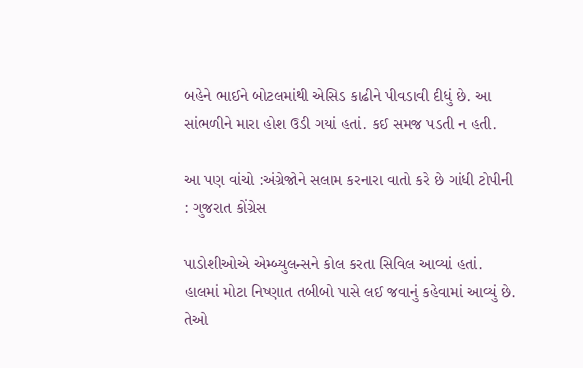બહેને ભાઈને બોટલમાંથી એસિડ કાઢીને પીવડાવી દીધું છે. આ સાંભળીને મારા હોશ ઉડી ગયાં હતાં. કઈ સમજ પડતી ન હતી.

આ પણ વાંચો :અંગ્રેજોને સલામ કરનારા વાતો કરે છે ગાંધી ટોપીની : ગુજરાત કોંગ્રેસ

પાડોશીઓએ એમ્બ્યુલન્સને કોલ કરતા સિવિલ આવ્યાં હતાં. હાલમાં મોટા નિષ્ણાત તબીબો પાસે લઈ જવાનું કહેવામાં આવ્યું છે. તેઓ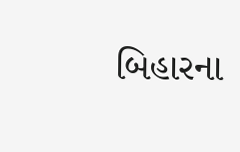બિહારના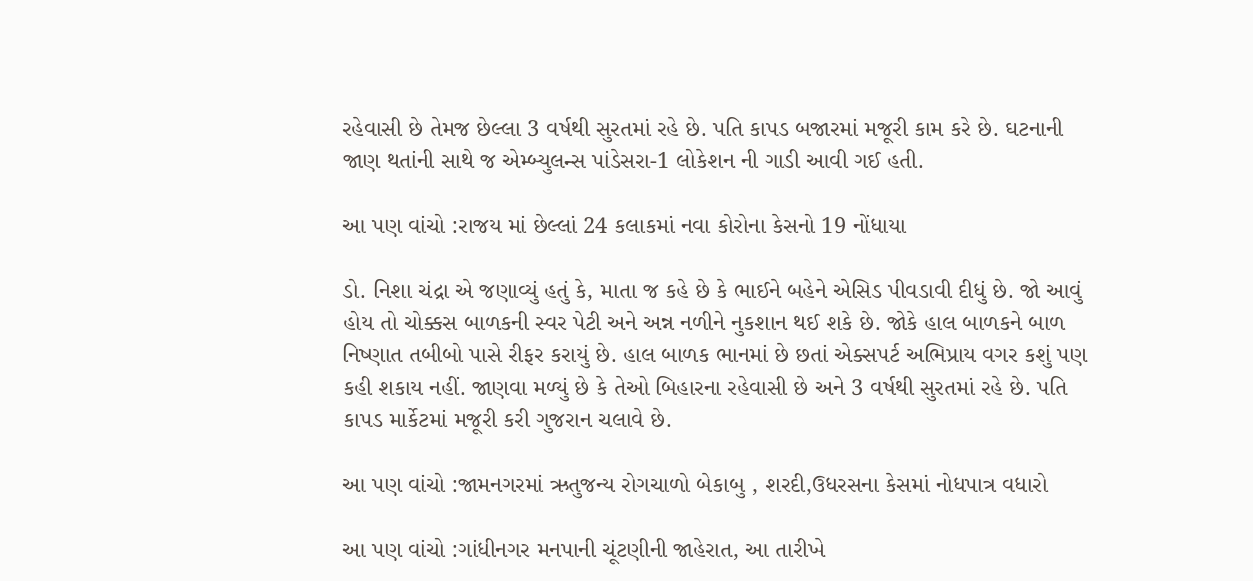રહેવાસી છે તેમજ છેલ્લા 3 વર્ષથી સુરતમાં રહે છે. પતિ કાપડ બજારમાં મજૂરી કામ કરે છે. ઘટનાની જાણ થતાંની સાથે જ એમ્બ્યુલન્સ પાંડેસરા-1 લોકેશન ની ગાડી આવી ગઈ હતી.

આ પણ વાંચો :રાજય માં છેલ્લાં 24 કલાકમાં નવા કોરોના કેસનો 19 નોંધાયા

ડો. નિશા ચંદ્રા એ જણાવ્યું હતું કે, માતા જ કહે છે કે ભાઈને બહેને એસિડ પીવડાવી દીધું છે. જો આવું હોય તો ચોક્કસ બાળકની સ્વર પેટી અને અન્ન નળીને નુકશાન થઈ શકે છે. જોકે હાલ બાળકને બાળ નિષ્ણાત તબીબો પાસે રીફર કરાયું છે. હાલ બાળક ભાનમાં છે છતાં એક્સપર્ટ અભિપ્રાય વગર કશું પણ કહી શકાય નહીં. જાણવા મળ્યું છે કે તેઓ બિહારના રહેવાસી છે અને 3 વર્ષથી સુરતમાં રહે છે. પતિ કાપડ માર્કેટમાં મજૂરી કરી ગુજરાન ચલાવે છે.

આ પણ વાંચો :જામનગરમાં ઋતુજન્ય રોગચાળો બેકાબુ , શરદી,ઉધરસના કેસમાં નોધપાત્ર વધારો

આ પણ વાંચો :ગાંધીનગર મનપાની ચૂંટણીની જાહેરાત, આ તારીખે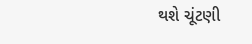થશે ચૂંટણી